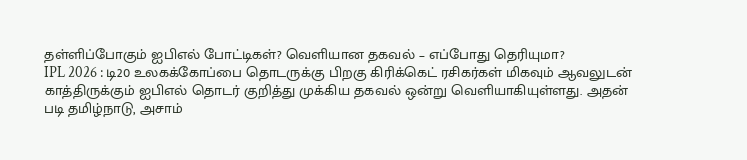தள்ளிப்போகும் ஐபிஎல் போட்டிகள்? வெளியான தகவல் – எப்போது தெரியுமா?
IPL 2026 : டி20 உலகக்கோப்பை தொடருக்கு பிறகு கிரிக்கெட் ரசிகர்கள் மிகவும் ஆவலுடன் காத்திருக்கும் ஐபிஎல் தொடர் குறித்து முக்கிய தகவல் ஒன்று வெளியாகியுள்ளது. அதன் படி தமிழ்நாடு, அசாம்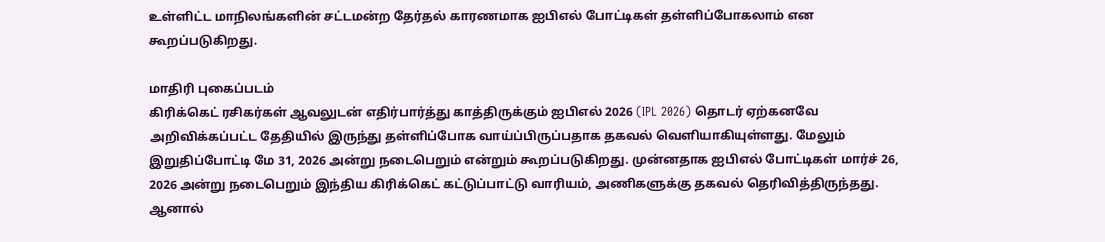உள்ளிட்ட மாநிலங்களின் சட்டமன்ற தேர்தல் காரணமாக ஐபிஎல் போட்டிகள் தள்ளிப்போகலாம் என கூறப்படுகிறது.

மாதிரி புகைப்படம்
கிரிக்கெட் ரசிகர்கள் ஆவலுடன் எதிர்பார்த்து காத்திருக்கும் ஐபிஎல் 2026 (IPL 2026) தொடர் ஏற்கனவே அறிவிக்கப்பட்ட தேதியில் இருந்து தள்ளிப்போக வாய்ப்பிருப்பதாக தகவல் வெளியாகியுள்ளது. மேலும் இறுதிப்போட்டி மே 31, 2026 அன்று நடைபெறும் என்றும் கூறப்படுகிறது. முன்னதாக ஐபிஎல் போட்டிகள் மார்ச் 26, 2026 அன்று நடைபெறும் இந்திய கிரிக்கெட் கட்டுப்பாட்டு வாரியம், அணிகளுக்கு தகவல் தெரிவித்திருந்தது. ஆனால்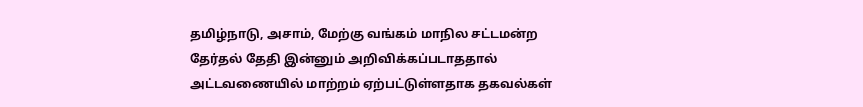தமிழ்நாடு, அசாம், மேற்கு வங்கம் மாநில சட்டமன்ற தேர்தல் தேதி இன்னும் அறிவிக்கப்படாததால் அட்டவணையில் மாற்றம் ஏற்பட்டுள்ளதாக தகவல்கள்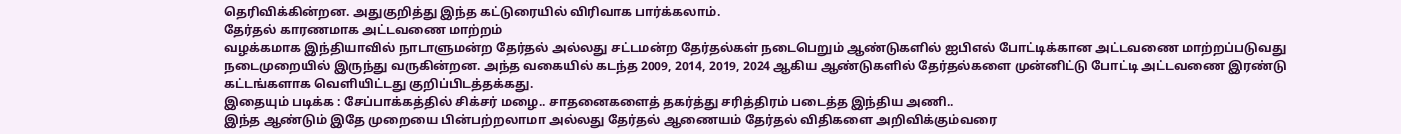தெரிவிக்கின்றன. அதுகுறித்து இந்த கட்டுரையில் விரிவாக பார்க்கலாம்.
தேர்தல் காரணமாக அட்டவணை மாற்றம்
வழக்கமாக இந்தியாவில் நாடாளுமன்ற தேர்தல் அல்லது சட்டமன்ற தேர்தல்கள் நடைபெறும் ஆண்டுகளில் ஐபிஎல் போட்டிக்கான அட்டவணை மாற்றப்படுவது நடைமுறையில் இருந்து வருகின்றன. அந்த வகையில் கடந்த 2009, 2014, 2019, 2024 ஆகிய ஆண்டுகளில் தேர்தல்களை முன்னிட்டு போட்டி அட்டவணை இரண்டு கட்டங்களாக வெளியிட்டது குறிப்பிடத்தக்கது.
இதையும் படிக்க : சேப்பாக்கத்தில் சிக்சர் மழை.. சாதனைகளைத் தகர்த்து சரித்திரம் படைத்த இந்திய அணி..
இந்த ஆண்டும் இதே முறையை பின்பற்றலாமா அல்லது தேர்தல் ஆணையம் தேர்தல் விதிகளை அறிவிக்கும்வரை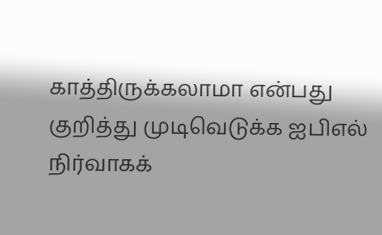காத்திருக்கலாமா என்பது குறித்து முடிவெடுக்க ஐபிஎல் நிர்வாகக்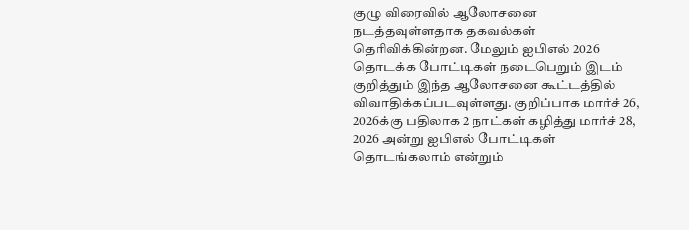குழு விரைவில் ஆலோசனை நடத்தவுள்ளதாக தகவல்கள் தெரிவிக்கின்றன. மேலும் ஐபிஎல் 2026 தொடக்க போட்டிகள் நடைபெறும் இடம் குறித்தும் இந்த ஆலோசனை கூட்டத்தில் விவாதிக்கப்படவுள்ளது. குறிப்பாக மார்ச் 26, 2026க்கு பதிலாக 2 நாட்கள் கழித்து மார்ச் 28, 2026 அன்று ஐபிஎல் போட்டிகள் தொடங்கலாம் என்றும்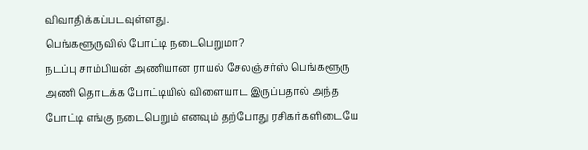விவாதிக்கப்படவுள்ளது.
பெங்களூருவில் போட்டி நடைபெறுமா?
நடப்பு சாம்பியன் அணியான ராயல் சேலஞ்சர்ஸ் பெங்களூரு அணி தொடக்க போட்டியில் விளையாட இருப்பதால் அந்த போட்டி எங்கு நடைபெறும் எனவும் தற்போது ரசிகர்களிடையே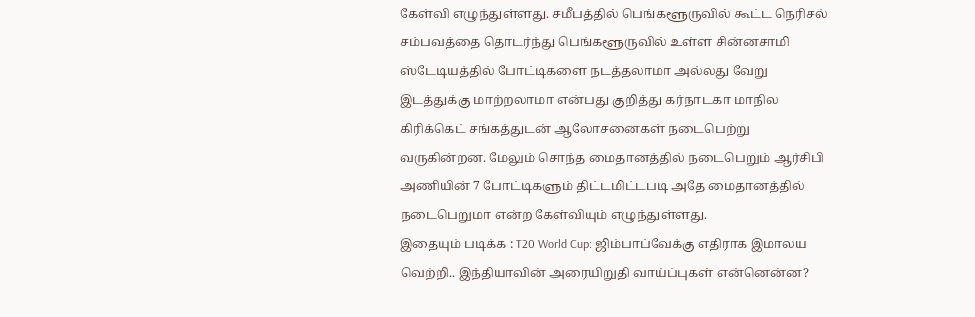கேள்வி எழுந்துள்ளது. சமீபத்தில் பெங்களூருவில் கூட்ட நெரிசல் சம்பவத்தை தொடர்ந்து பெங்களூருவில் உள்ள சின்னசாமி ஸ்டேடியத்தில் போட்டிகளை நடத்தலாமா அல்லது வேறு இடத்துக்கு மாற்றலாமா என்பது குறித்து கர்நாடகா மாநில கிரிக்கெட் சங்கத்துடன் ஆலோசனைகள் நடைபெற்று வருகின்றன. மேலும் சொந்த மைதானத்தில் நடைபெறும் ஆர்சிபி அணியின் 7 போட்டிகளும் திட்டமிட்டபடி அதே மைதானத்தில் நடைபெறுமா என்ற கேள்வியும் எழுந்துள்ளது.
இதையும் படிக்க : T20 World Cup: ஜிம்பாப்வேக்கு எதிராக இமாலய வெற்றி.. இந்தியாவின் அரையிறுதி வாய்ப்புகள் என்னென்ன?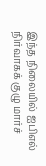இந்த நிலையில் ஐபிஎல் நிர்வாகக் குழு மார்ச்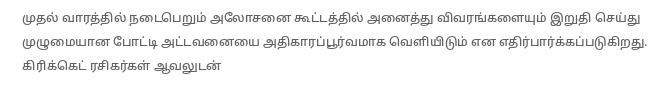முதல் வாரத்தில் நடைபெறும் அலோசனை கூட்டத்தில் அனைத்து விவரங்களையும் இறுதி செய்து முழுமையான போட்டி அட்டவனையை அதிகாரப்பூர்வமாக வெளியிடும் என எதிர்பார்க்கப்படுகிறது. கிரிக்கெட் ரசிகர்கள் ஆவலுடன்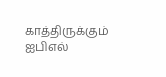காத்திருக்கும் ஐபிஎல்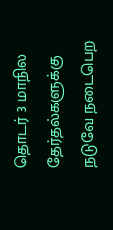தொடர் 3 மாநில தேர்தல்களுக்கு நடுவே நடைபெற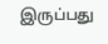இருப்பது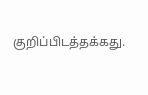குறிப்பிடத்தக்கது.